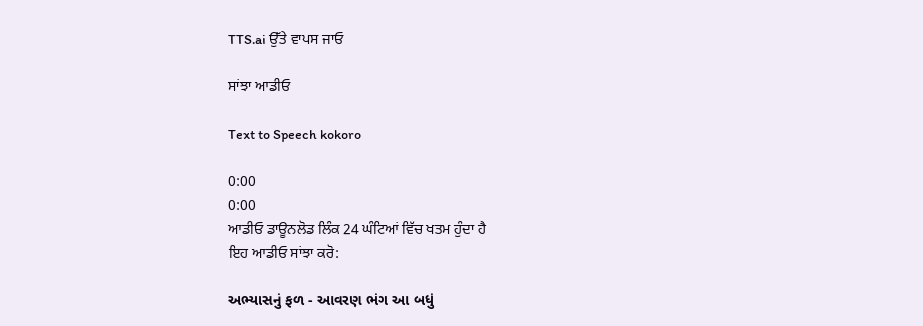TTS.ai ਉੱਤੇ ਵਾਪਸ ਜਾਓ

ਸਾਂਝਾ ਆਡੀਓ

Text to Speech kokoro

0:00
0:00
ਆਡੀਓ ਡਾਊਨਲੋਡ ਲਿੰਕ 24 ਘੰਟਿਆਂ ਵਿੱਚ ਖਤਮ ਹੁੰਦਾ ਹੈ
ਇਹ ਆਡੀਓ ਸਾਂਝਾ ਕਰੋ:

અભ્યાસનું ફળ - આવરણ ભંગ આ બધું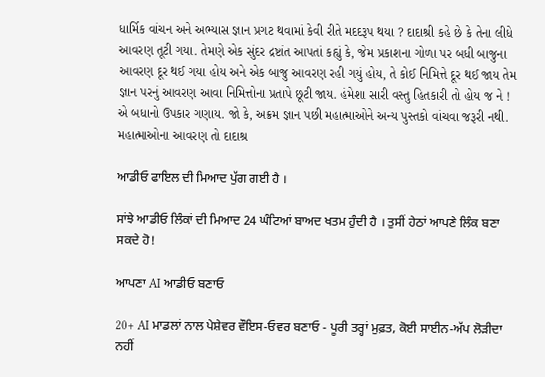ધાર્મિક વાંચન અને અભ્યાસ જ્ઞાન પ્રગટ થવામાં કેવી રીતે મદદરૂપ થયા ? દાદાશ્રી કહે છે કે તેના લીધે આવરણ તૂટી ગયા. તેમણે એક સુંદર દ્રષ્ટાંત આપતાં કહ્યું કે, જેમ પ્રકાશના ગોળા પર બધી બાજુના આવરણ દૂર થઈ ગયા હોય અને એક બાજુ આવરણ રહી ગયું હોય, તે કોઈ નિમિત્તે દૂર થઈ જાય તેમ જ્ઞાન પરનું આવરણ આવા નિમિત્તોના પ્રતાપે છૂટી જાય. હંમેશા સારી વસ્તુ હિતકારી તો હોય જ ને ! એ બધાનો ઉપકાર ગણાય. જો કે, અક્રમ જ્ઞાન પછી મહાત્માઓને અન્ય પુસ્તકો વાંચવા જરૂરી નથી. મહાત્માઓના આવરણ તો દાદાશ્ર

ਆਡੀਓ ਫਾਇਲ ਦੀ ਮਿਆਦ ਪੁੱਗ ਗਈ ਹੈ ।

ਸਾਂਝੇ ਆਡੀਓ ਲਿੰਕਾਂ ਦੀ ਮਿਆਦ 24 ਘੰਟਿਆਂ ਬਾਅਦ ਖਤਮ ਹੁੰਦੀ ਹੈ । ਤੁਸੀਂ ਹੇਠਾਂ ਆਪਣੇ ਲਿੰਕ ਬਣਾ ਸਕਦੇ ਹੋ!

ਆਪਣਾ AI ਆਡੀਓ ਬਣਾਓ

20+ AI ਮਾਡਲਾਂ ਨਾਲ ਪੇਸ਼ੇਵਰ ਵੌਇਸ-ਓਵਰ ਬਣਾਓ - ਪੂਰੀ ਤਰ੍ਹਾਂ ਮੁਫ਼ਤ, ਕੋਈ ਸਾਈਨ-ਅੱਪ ਲੋੜੀਦਾ ਨਹੀਂ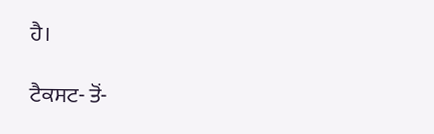ਹੈ।

ਟੈਕਸਟ- ਤੋਂ-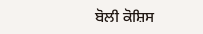ਬੋਲੀ ਕੋਸ਼ਿਸ